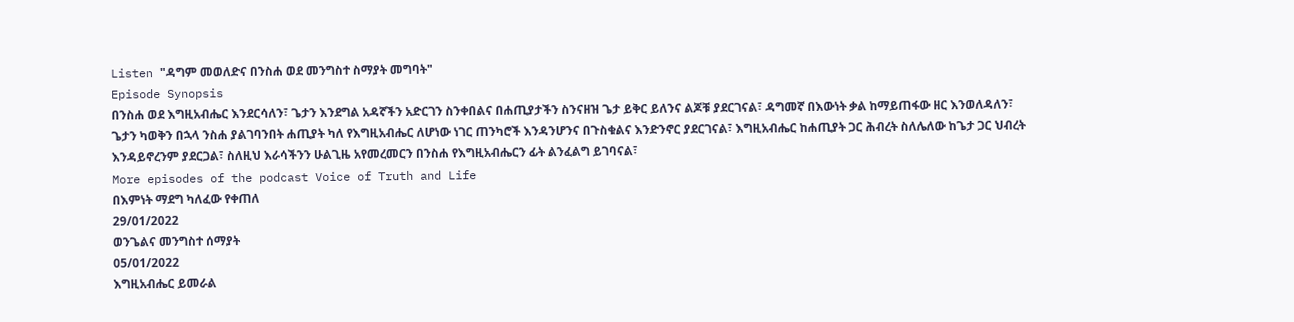Listen "ዳግም መወለድና በንስሐ ወደ መንግስተ ስማያት መግባት"
Episode Synopsis
በንስሐ ወደ እግዚአብሔር እንደርሳለን፣ ጌታን እንደግል አዳኛችን አድርገን ስንቀበልና በሐጢያታችን ስንናዘዝ ጌታ ይቅር ይለንና ልጆቹ ያደርገናል፣ ዳግመኛ በእውነት ቃል ከማይጠፋው ዘር እንወለዳለን፣ ጌታን ካወቅን በኋላ ንስሐ ያልገባንበት ሐጢያት ካለ የእግዚአብሔር ለሆነው ነገር ጠንካሮች እንዳንሆንና በጉስቁልና እንድንኖር ያደርገናል፣ እግዚአብሔር ከሐጢያት ጋር ሕብረት ስለሌለው ከጌታ ጋር ህብረት እንዳይኖረንም ያደርጋል፣ ስለዚህ እራሳችንን ሁልጊዜ አየመረመርን በንስሐ የእግዚአብሔርን ፊት ልንፈልግ ይገባናል፣
More episodes of the podcast Voice of Truth and Life
በእምነት ማደግ ካለፈው የቀጠለ
29/01/2022
ወንጌልና መንግስተ ሰማያት
05/01/2022
እግዚአብሔር ይመራል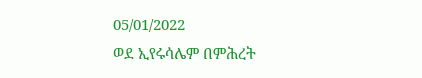05/01/2022
ወደ ኢየሩሳሌም በምሕረት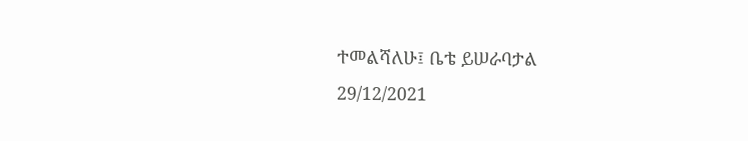ተመልሻለሁ፤ ቤቴ ይሠራባታል
29/12/2021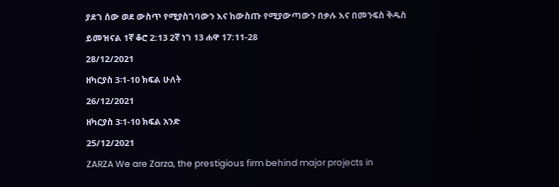ያደገ ሰው ወደ ውስጥ የሚያስገባውን እና ከውስጡ የሚያውጣውን በቃሉ እና በመንፍስ ቅዱስ ይመዝናል 1ኛ ቆሮ 2:13 2ኛ ነገ 13 ሐዋ 17:11-28
28/12/2021
ዘካርያስ 3፡1-10 ክፍል ሁለት
26/12/2021
ዘካርያስ 3፡1-10 ክፍል አንድ
25/12/2021
ZARZA We are Zarza, the prestigious firm behind major projects in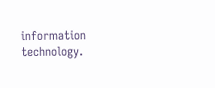information technology.